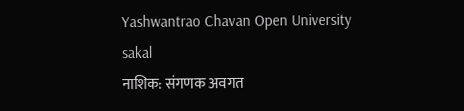Yashwantrao Chavan Open University
sakal
नाशिक: संगणक अवगत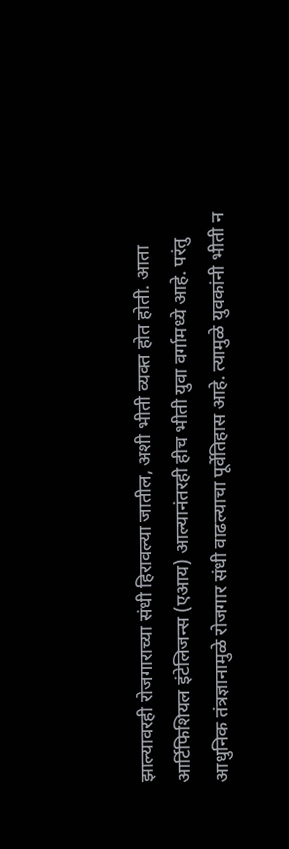झाल्यावरही रोजगाराच्या संधी हिरावल्या जातील, अशी भीती व्यक्त होत होती. आता आर्टिफिशियल इंटेलिजन्स (एआय) आल्यानंतरही हीच भीती युवा वर्गामध्ये आहे. परंतु आधुनिक तंत्रज्ञानामुळे रोजगार संधी वाढल्याचा पूर्वेतिहास आहे. त्यामुळे युवकांनी भीती न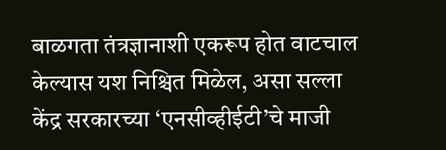बाळगता तंत्रज्ञानाशी एकरूप होत वाटचाल केल्यास यश निश्चित मिळेल, असा सल्ला केंद्र सरकारच्या ‘एनसीव्हीईटी’चे माजी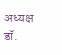अध्यक्ष डॉ.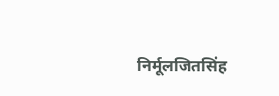निर्मूलजितसिंह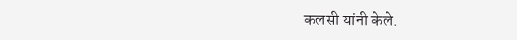कलसी यांनी केले.